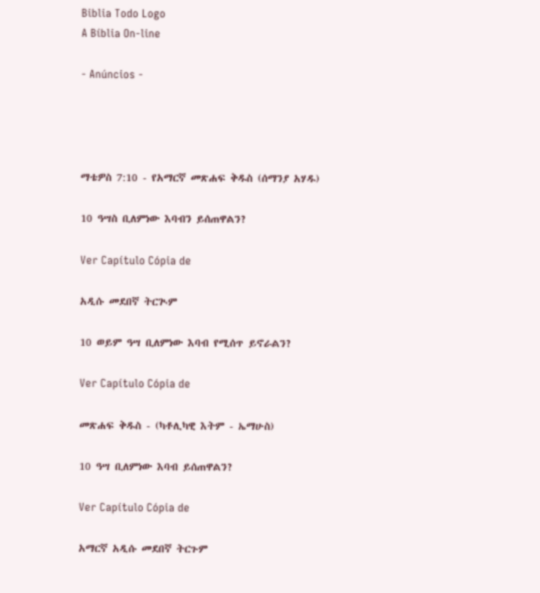Biblia Todo Logo
A Bíblia On-line

- Anúncios -




ማቴዎስ 7:10 - የአማርኛ መጽሐፍ ቅዱስ (ሰማንያ አሃዱ)

10 ዓሣስ ቢለምነው እባብን ይሰጠዋልን?

Ver Capítulo Cópia de

አዲሱ መደበኛ ትርጒም

10 ወይም ዓሣ ቢለምነው እባብ የሚሰጥ ይኖራልን?

Ver Capítulo Cópia de

መጽሐፍ ቅዱስ - (ካቶሊካዊ እትም - ኤማሁስ)

10 ዓሣ ቢለምነው እባብ ይሰጠዋልን?

Ver Capítulo Cópia de

አማርኛ አዲሱ መደበኛ ትርጉም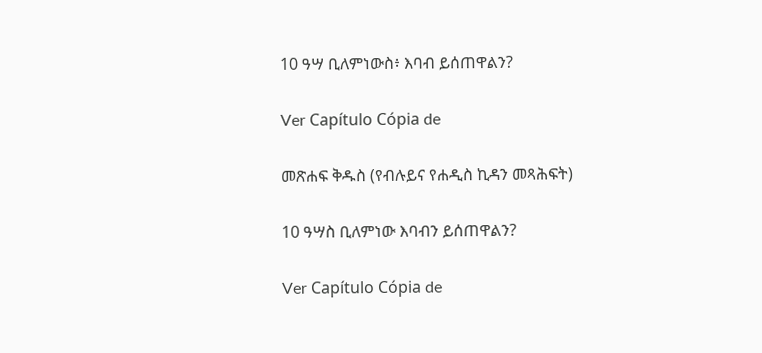10 ዓሣ ቢለምነውስ፥ እባብ ይሰጠዋልን?

Ver Capítulo Cópia de

መጽሐፍ ቅዱስ (የብሉይና የሐዲስ ኪዳን መጻሕፍት)

10 ዓሣስ ቢለምነው እባብን ይሰጠዋልን?

Ver Capítulo Cópia de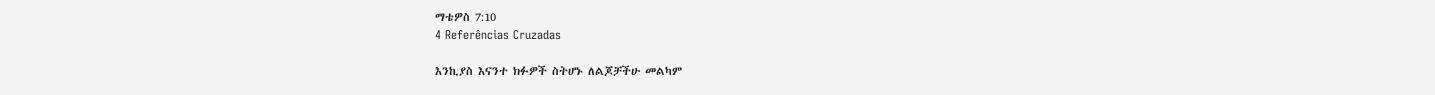ማቴዎስ 7:10
4 Referências Cruzadas

እንኪያስ እናንተ ክፉዎች ስትሆኑ ለልጆቻችሁ መልካም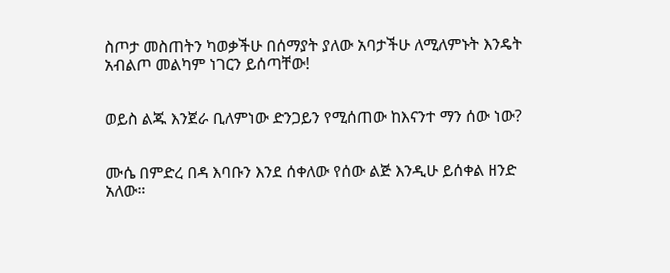ስጦታ መስጠትን ካወቃችሁ በሰማያት ያለው አባታችሁ ለሚለምኑት እንዴት አብልጦ መልካም ነገርን ይሰጣቸው!


ወይስ ልጁ እንጀራ ቢለምነው ድንጋይን የሚሰጠው ከእናንተ ማን ሰው ነው?


ሙሴ በምድረ በዳ እባቡን እንደ ሰቀለው የሰው ልጅ እንዲሁ ይሰቀል ዘንድ አለው።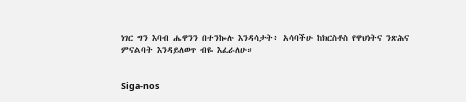ነገር ግን እባብ ሔዋንን በተንኰሉ እንዳሳታት፥ አሳባችሁ ከክርስቶስ የዋህነትና ንጽሕና ምናልባት እንዳይለወጥ ብዬ እፈራለሁ።


Siga-nos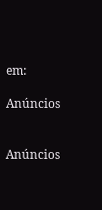em:

Anúncios


Anúncios